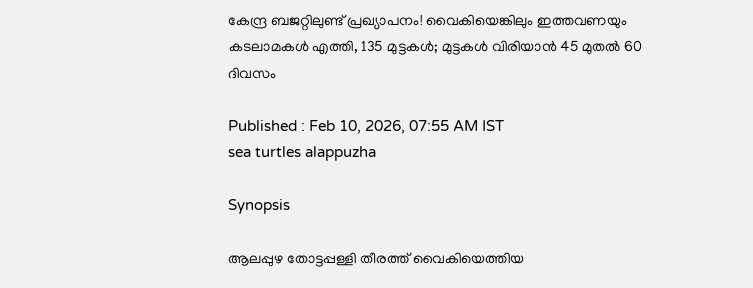കേന്ദ്ര ബജറ്റിലുണ്ട് പ്രഖ്യാപനം! വൈകിയെങ്കിലും ഇത്തവണയും കടലാമകൾ എത്തി, 135 മുട്ടകൾ; മുട്ടകൾ വിരിയാൻ 45 മുതൽ 60 ദിവസം

Published : Feb 10, 2026, 07:55 AM IST
sea turtles alappuzha

Synopsis

ആലപ്പുഴ തോട്ടപ്പള്ളി തീരത്ത് വൈകിയെത്തിയ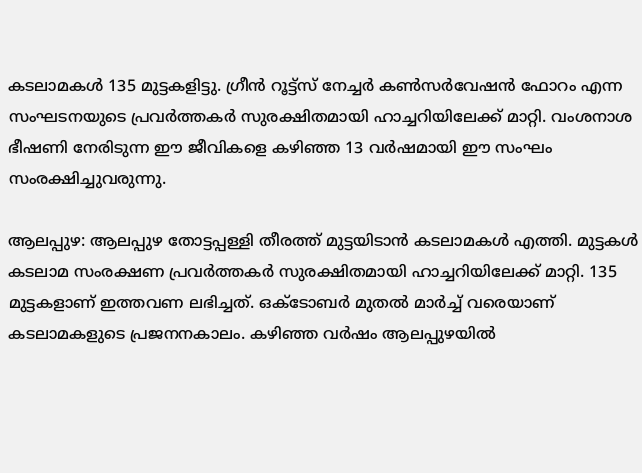കടലാമകൾ 135 മുട്ടകളിട്ടു. ഗ്രീൻ റൂട്ട്സ് നേച്ചർ കൺസർവേഷൻ ഫോറം എന്ന സംഘടനയുടെ പ്രവർത്തകർ സുരക്ഷിതമായി ഹാച്ചറിയിലേക്ക് മാറ്റി. വംശനാശ ഭീഷണി നേരിടുന്ന ഈ ജീവികളെ കഴിഞ്ഞ 13 വർഷമായി ഈ സംഘം സംരക്ഷിച്ചുവരുന്നു.

ആലപ്പുഴ: ആലപ്പുഴ തോട്ടപ്പള്ളി തീരത്ത് മുട്ടയിടാൻ കടലാമകൾ എത്തി. മുട്ടകൾ കടലാമ സംരക്ഷണ പ്രവർത്തകർ സുരക്ഷിതമായി ഹാച്ചറിയിലേക്ക് മാറ്റി. 135 മുട്ടകളാണ് ഇത്തവണ ലഭിച്ചത്. ഒക്ടോബർ മുതൽ മാർച്ച് വരെയാണ് കടലാമകളുടെ പ്രജനനകാലം. കഴിഞ്ഞ വർഷം ആലപ്പുഴയിൽ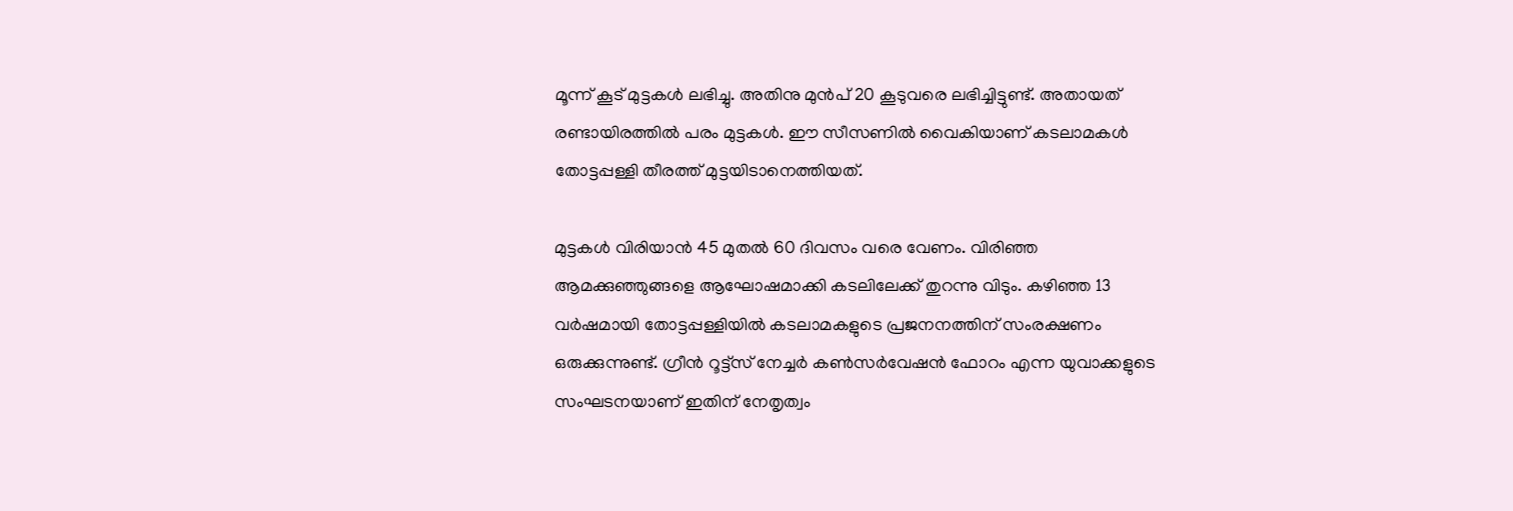മൂന്ന് കൂട് മുട്ടകൾ ലഭിച്ചു. അതിനു മുൻപ് 20 കൂടുവരെ ലഭിച്ചിട്ടുണ്ട്. അതായത് രണ്ടായിരത്തിൽ പരം മുട്ടകൾ. ഈ സീസണിൽ വൈകിയാണ് കടലാമകൾ തോട്ടപ്പള്ളി തീരത്ത് മുട്ടയിടാനെത്തിയത്.

മുട്ടകൾ വിരിയാൻ 45 മുതൽ 60 ദിവസം വരെ വേണം. വിരിഞ്ഞ ആമക്കുഞ്ഞുങ്ങളെ ആഘോഷമാക്കി കടലിലേക്ക് തുറന്നു വിടും. കഴിഞ്ഞ 13 വർഷമായി തോട്ടപ്പള്ളിയിൽ കടലാമകളുടെ പ്രജനനത്തിന് സംരക്ഷണം ഒരുക്കുന്നുണ്ട്. ഗ്രീൻ റൂട്ട്സ് നേച്ചർ കൺസർവേഷൻ ഫോറം എന്ന യുവാക്കളുടെ സംഘടനയാണ് ഇതിന് നേതൃത്വം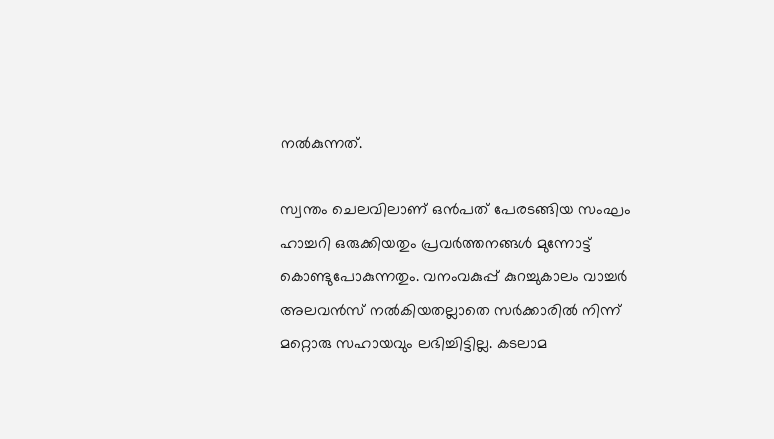നൽകുന്നത്.

സ്വന്തം ചെലവിലാണ് ഒൻപത് പേരടങ്ങിയ സംഘം ഹാച്ചറി ഒരുക്കിയതും പ്രവർത്തനങ്ങൾ മുന്നോട്ട് കൊണ്ടുപോകുന്നതും. വനംവകുപ്പ് കുറച്ചുകാലം വാച്ചർ അലവൻസ് നൽകിയതല്ലാതെ സർക്കാരിൽ നിന്ന് മറ്റൊരു സഹായവും ലഭിച്ചിട്ടില്ല. കടലാമ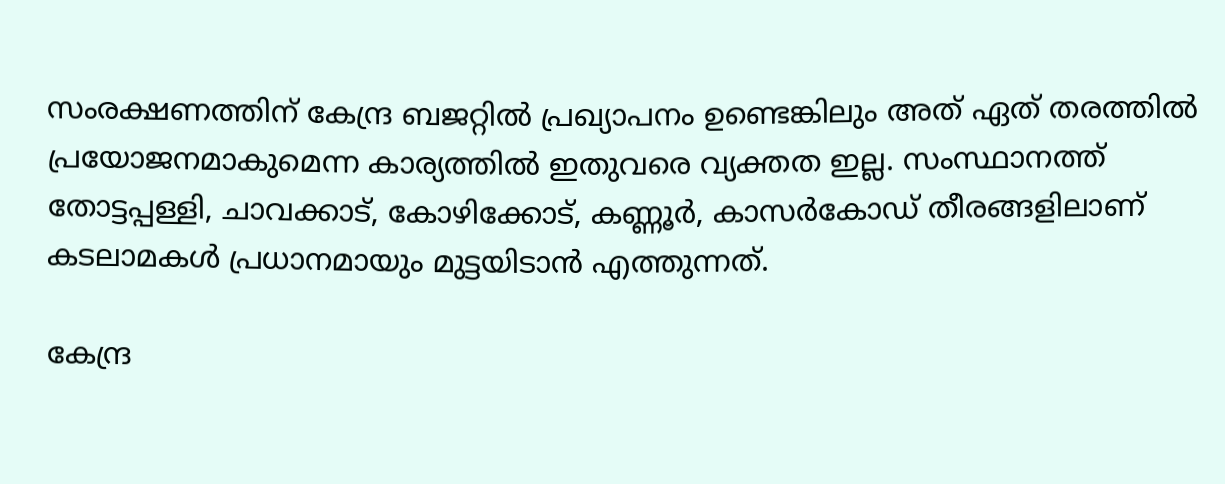സംരക്ഷണത്തിന് കേന്ദ്ര ബജറ്റിൽ പ്രഖ്യാപനം ഉണ്ടെങ്കിലും അത് ഏത് തരത്തിൽ പ്രയോജനമാകുമെന്ന കാര്യത്തിൽ ഇതുവരെ വ്യക്തത ഇല്ല. സംസ്ഥാനത്ത് തോട്ടപ്പള്ളി, ചാവക്കാട്, കോഴിക്കോട്, കണ്ണൂർ, കാസർകോഡ് തീരങ്ങളിലാണ് കടലാമകൾ പ്രധാനമായും മുട്ടയിടാൻ എത്തുന്നത്.

കേന്ദ്ര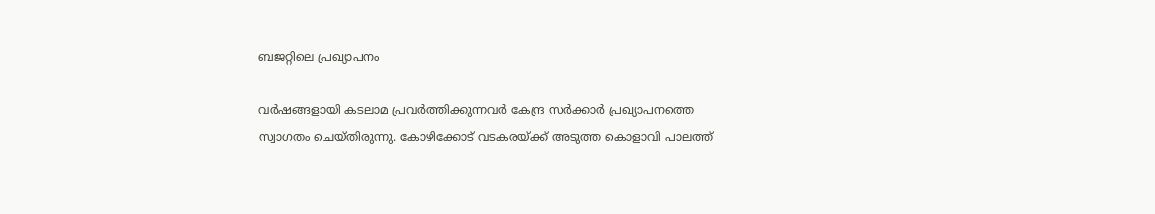ബജറ്റിലെ പ്രഖ്യാപനം

വർഷങ്ങളായി കടലാമ പ്രവർത്തിക്കുന്നവർ കേന്ദ്ര സർക്കാർ പ്രഖ്യാപനത്തെ സ്വാഗതം ചെയ്തിരുന്നു. കോഴിക്കോട് വടകരയ്ക്ക് അടുത്ത കൊളാവി പാലത്ത്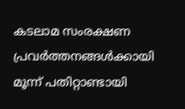കടലാമ സംരക്ഷണ പ്രവർത്തനങ്ങൾക്കായി മൂന്ന് പതിറ്റാണ്ടായി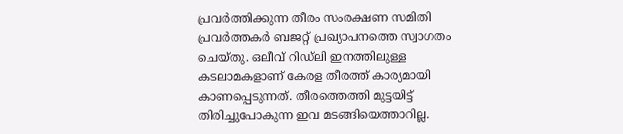പ്രവർത്തിക്കുന്ന തീരം സംരക്ഷണ സമിതി പ്രവർത്തകർ ബജറ്റ് പ്രഖ്യാപനത്തെ സ്വാഗതം ചെയ്തു. ഒലീവ് റിഡ്‍ലി ഇനത്തിലുള്ള കടലാമകളാണ് കേരള തീരത്ത് കാര്യമായി കാണപ്പെടുന്നത്. തീരത്തെത്തി മുട്ടയിട്ട് തിരിച്ചുപോകുന്ന ഇവ മടങ്ങിയെത്താറില്ല.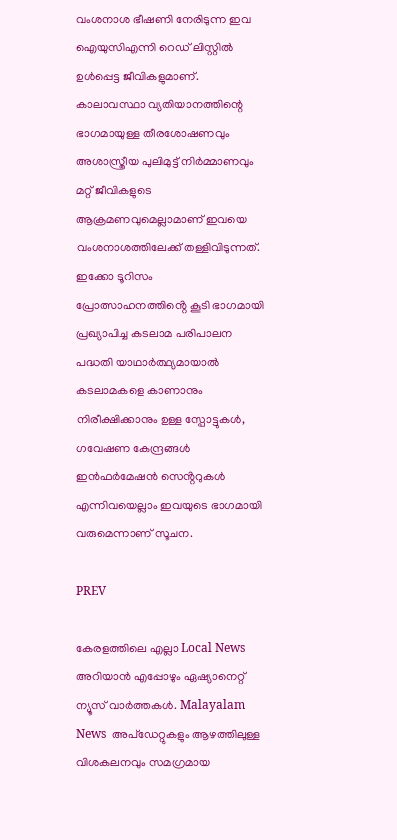വംശനാശ ഭീഷണി നേരിടുന്ന ഇവ ഐയുസിഎന്നി റെഡ് ലിസ്റ്റിൽ ഉൾപ്പെട്ട ജീവികളുമാണ്. കാലാവസ്ഥാ വ്യതിയാനത്തിന്റെ ഭാഗമായുള്ള തീരശോഷണവും അശാസ്ത്രീയ പുലിമുട്ട് നിർമ്മാണവും മറ്റ് ജീവികളുടെ ആക്രമണവുമെല്ലാമാണ് ഇവയെ വംശനാശത്തിലേക്ക് തള്ളിവിടുന്നത്. ഇക്കോ ടൂറിസം പ്രോത്സാഹനത്തിൻ്റെ കൂടി ഭാഗമായി പ്രഖ്യാപിച്ച കടലാമ പരിപാലന പദ്ധതി യാഥാർത്ഥ്യമായാൽ കടലാമകളെ കാണാനും നിരീക്ഷിക്കാനും ഉള്ള സ്പോട്ടുകൾ, ഗവേഷണ കേന്ദ്രങ്ങൾ ഇൻഫർമേഷൻ സെൻ്ററുകൾ എന്നിവയെല്ലാം ഇവയുടെ ഭാഗമായി വരുമെന്നാണ് സൂചന.

PREV

കേരളത്തിലെ എല്ലാ Local News അറിയാൻ എപ്പോഴും ഏഷ്യാനെറ്റ് ന്യൂസ് വാർത്തകൾ. Malayalam News  അപ്‌ഡേറ്റുകളും ആഴത്തിലുള്ള വിശകലനവും സമഗ്രമായ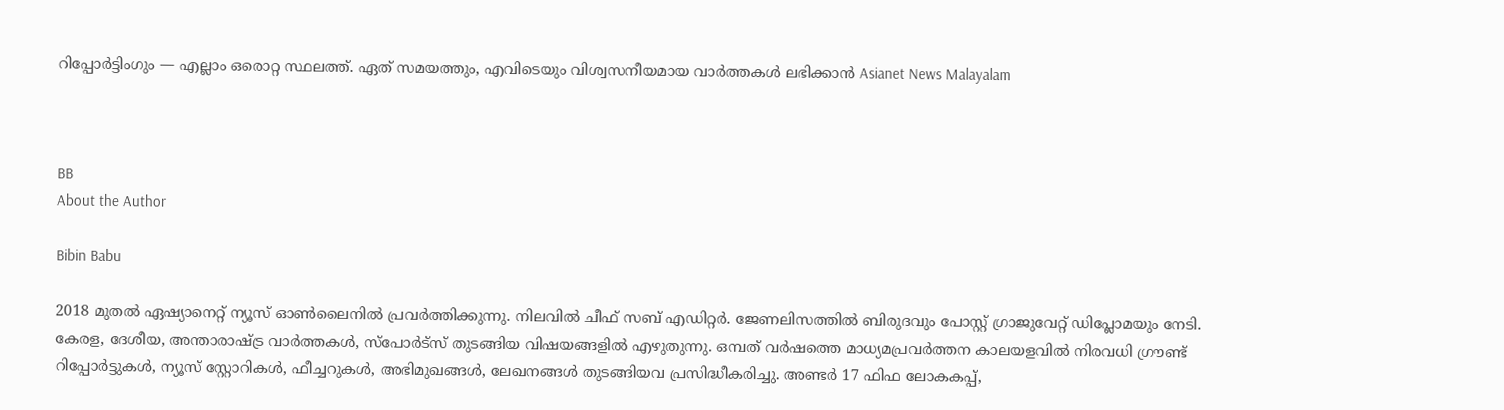റിപ്പോർട്ടിംഗും — എല്ലാം ഒരൊറ്റ സ്ഥലത്ത്. ഏത് സമയത്തും, എവിടെയും വിശ്വസനീയമായ വാർത്തകൾ ലഭിക്കാൻ Asianet News Malayalam



BB
About the Author

Bibin Babu

2018 മുതല്‍ ഏഷ്യാനെറ്റ് ന്യൂസ് ഓണ്‍ലൈനില്‍ പ്രവര്‍ത്തിക്കുന്നു. നിലവില്‍ ചീഫ് സബ് എഡിറ്റർ. ജേണലിസത്തില്‍ ബിരുദവും പോസ്റ്റ് ഗ്രാജുവേറ്റ് ഡിപ്ലോമയും നേടി. കേരള, ദേശീയ, അന്താരാഷ്ട്ര വാര്‍ത്തകള്‍, സ്പോര്‍ട്സ് തുടങ്ങിയ വിഷയങ്ങളില്‍ എഴുതുന്നു. ഒമ്പത് വര്‍ഷത്തെ മാധ്യമപ്രവര്‍ത്തന കാലയളവില്‍ നിരവധി ഗ്രൗണ്ട് റിപ്പോര്‍ട്ടുകള്‍, ന്യൂസ് സ്റ്റോറികള്‍, ഫീച്ചറുകള്‍, അഭിമുഖങ്ങള്‍, ലേഖനങ്ങള്‍ തുടങ്ങിയവ പ്രസിദ്ധീകരിച്ചു. അണ്ടര്‍ 17 ഫിഫ ലോകകപ്പ്,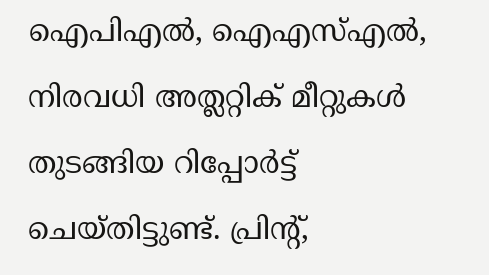ഐപിഎൽ, ഐഎസ്എൽ, നിരവധി അത്ലറ്റിക് മീറ്റുകൾ തുടങ്ങിയ റിപ്പോര്‍ട്ട് ചെയ്തിട്ടുണ്ട്. പ്രിന്‍റ്,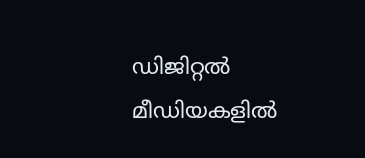ഡിജിറ്റല്‍ മീഡിയകളില്‍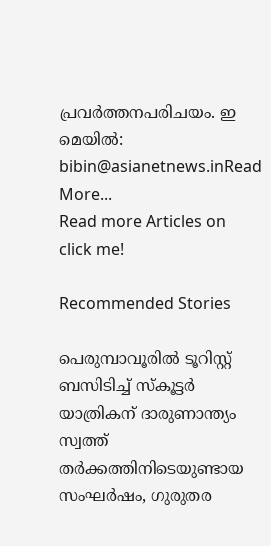പ്രവര്‍ത്തനപരിചയം. ഇ മെയില്‍: bibin@asianetnews.inRead More...
Read more Articles on
click me!

Recommended Stories

പെരുമ്പാവൂരിൽ ടൂറിസ്റ്റ് ബസിടിച്ച് സ്കൂട്ടർ യാത്രികന് ദാരുണാന്ത്യം
സ്വത്ത്‌ തര്‍ക്കത്തിനിടെയുണ്ടായ സംഘർഷം, ഗുരുതര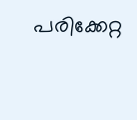പരിക്കേറ്റ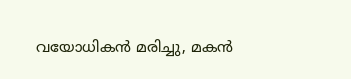വയോധികൻ മരിച്ചു, മകൻ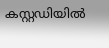കസ്റ്റഡിയിൽ